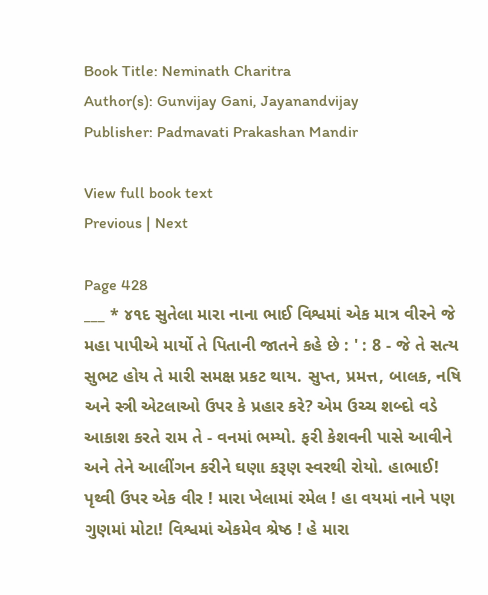Book Title: Neminath Charitra
Author(s): Gunvijay Gani, Jayanandvijay
Publisher: Padmavati Prakashan Mandir

View full book text
Previous | Next

Page 428
___ * ૪૧દ સુતેલા મારા નાના ભાઈ વિશ્વમાં એક માત્ર વીરને જે મહા પાપીએ માર્યો તે પિતાની જાતને કહે છે : ' : 8 - જે તે સત્ય સુભટ હોય તે મારી સમક્ષ પ્રકટ થાય. સુપ્ત, પ્રમત્ત, બાલક, નષિ અને સ્ત્રી એટલાઓ ઉપર કે પ્રહાર કરે? એમ ઉચ્ચ શબ્દો વડે આકાશ કરતે રામ તે - વનમાં ભમ્યો. ફરી કેશવની પાસે આવીને અને તેને આલીંગન કરીને ઘણા કરૂણ સ્વરથી રોયો. હાભાઈ! પૃથ્વી ઉપર એક વીર ! મારા ખેલામાં રમેલ ! હા વયમાં નાને પણ ગુણમાં મોટા! વિશ્વમાં એકમેવ શ્રેષ્ઠ ! હે મારા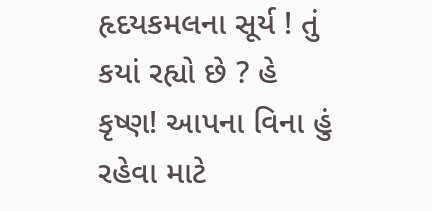હૃદયકમલના સૂર્ય ! તું કયાં રહ્યો છે ? હે કૃષ્ણ! આપના વિના હું રહેવા માટે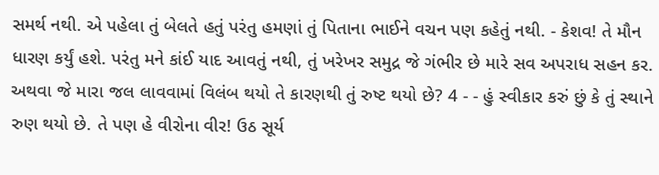સમર્થ નથી. એ પહેલા તું બેલતે હતું પરંતુ હમણાં તું પિતાના ભાઈને વચન પણ કહેતું નથી. - કેશવ! તે મૌન ધારણ કર્યું હશે. પરંતુ મને કાંઈ યાદ આવતું નથી, તું ખરેખર સમુદ્ર જે ગંભીર છે મારે સવ અપરાધ સહન કર. અથવા જે મારા જલ લાવવામાં વિલંબ થયો તે કારણથી તું રુષ્ટ થયો છે? 4 - - હું સ્વીકાર કરું છું કે તું સ્થાને રુણ થયો છે. તે પણ હે વીરોના વીર! ઉઠ સૂર્ય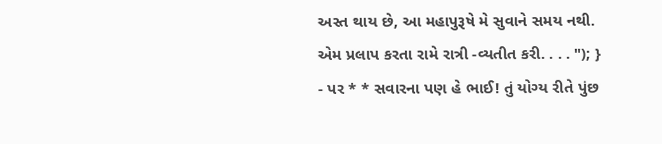અસ્ત થાય છે, આ મહાપુરૂષે મે સુવાને સમય નથી. એમ પ્રલાપ કરતા રામે રાત્રી -વ્યતીત કરી. . . . "); } - પર * * સવારના પણ હે ભાઈ! તું યોગ્ય રીતે પુંછ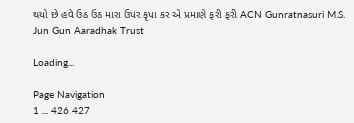થયો છે હવે ઉઠ ઉઠ મારા ઉપર કૃપા કર એ પ્રમાણે ફરી ફરી ACN Gunratnasuri M.S. Jun Gun Aaradhak Trust

Loading...

Page Navigation
1 ... 426 427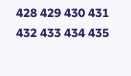428 429 430 431 432 433 434 435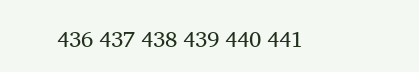436 437 438 439 440 441